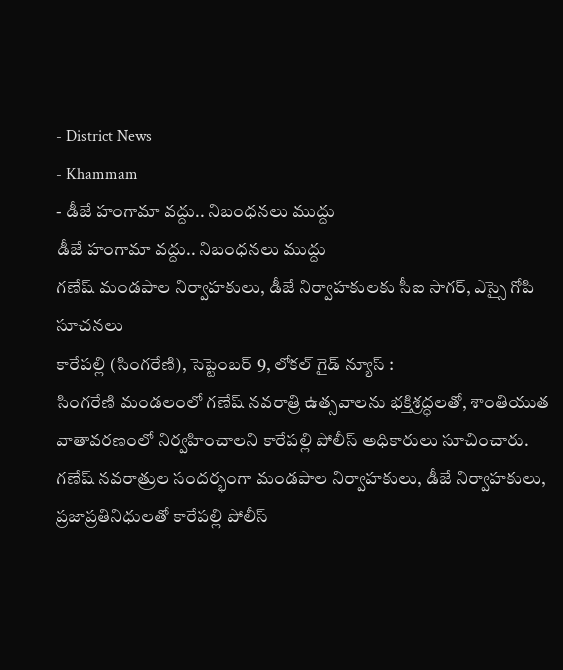- District News
- Khammam
- డీజే హంగామా వద్దు.. నిబంధనలు ముద్దు
డీజే హంగామా వద్దు.. నిబంధనలు ముద్దు
గణేష్ మండపాల నిర్వాహకులు, డీజే నిర్వాహకులకు సీఐ సాగర్, ఎస్సై గోపి సూచనలు
కారేపల్లి (సింగరేణి), సెప్టెంబర్ 9, లోకల్ గైడ్ న్యూస్ :
సింగరేణి మండలంలో గణేష్ నవరాత్రి ఉత్సవాలను భక్తిశ్రద్ధలతో, శాంతియుత వాతావరణంలో నిర్వహించాలని కారేపల్లి పోలీస్ అధికారులు సూచించారు. గణేష్ నవరాత్రుల సందర్భంగా మండపాల నిర్వాహకులు, డీజే నిర్వాహకులు, ప్రజాప్రతినిధులతో కారేపల్లి పోలీస్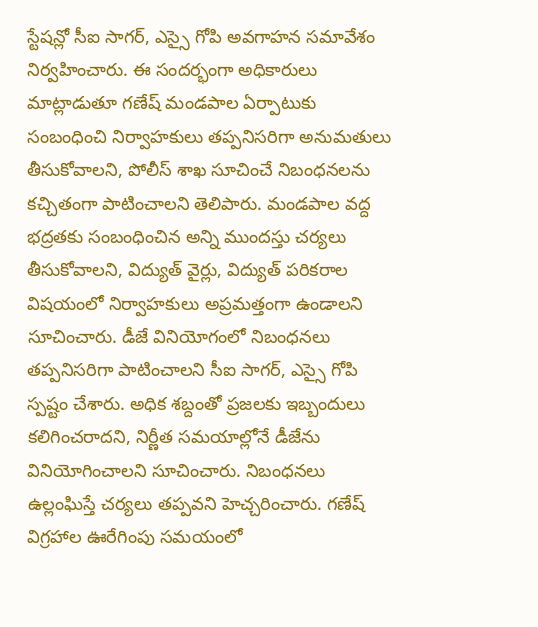స్టేషన్లో సీఐ సాగర్, ఎస్సై గోపి అవగాహన సమావేశం నిర్వహించారు. ఈ సందర్భంగా అధికారులు మాట్లాడుతూ గణేష్ మండపాల ఏర్పాటుకు సంబంధించి నిర్వాహకులు తప్పనిసరిగా అనుమతులు తీసుకోవాలని, పోలీస్ శాఖ సూచించే నిబంధనలను కచ్చితంగా పాటించాలని తెలిపారు. మండపాల వద్ద భద్రతకు సంబంధించిన అన్ని ముందస్తు చర్యలు తీసుకోవాలని, విద్యుత్ వైర్లు, విద్యుత్ పరికరాల విషయంలో నిర్వాహకులు అప్రమత్తంగా ఉండాలని సూచించారు. డీజే వినియోగంలో నిబంధనలు తప్పనిసరిగా పాటించాలని సీఐ సాగర్, ఎస్సై గోపి స్పష్టం చేశారు. అధిక శబ్దంతో ప్రజలకు ఇబ్బందులు కలిగించరాదని, నిర్ణీత సమయాల్లోనే డీజేను వినియోగించాలని సూచించారు. నిబంధనలు ఉల్లంఘిస్తే చర్యలు తప్పవని హెచ్చరించారు. గణేష్ విగ్రహాల ఊరేగింపు సమయంలో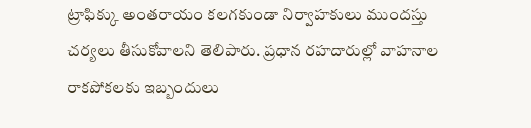ట్రాఫిక్కు అంతరాయం కలగకుండా నిర్వాహకులు ముందస్తు చర్యలు తీసుకోవాలని తెలిపారు. ప్రధాన రహదారుల్లో వాహనాల రాకపోకలకు ఇబ్బందులు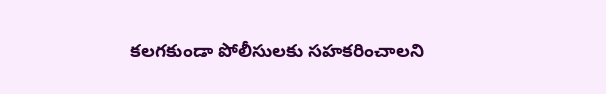కలగకుండా పోలీసులకు సహకరించాలని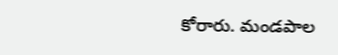కోరారు. మండపాల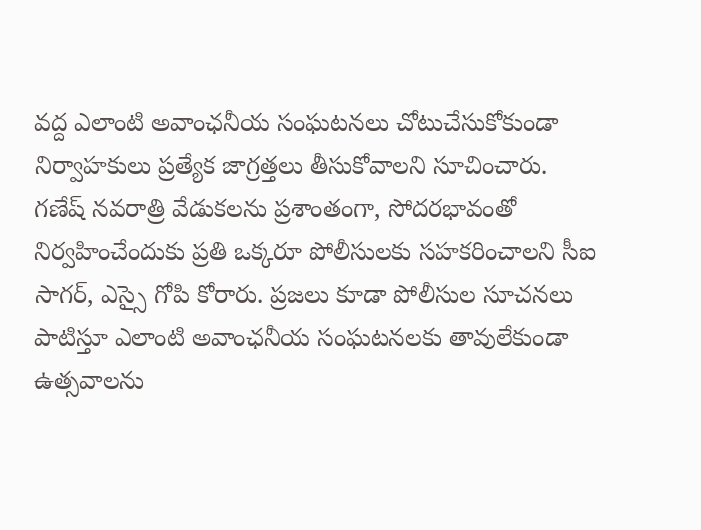వద్ద ఎలాంటి అవాంఛనీయ సంఘటనలు చోటుచేసుకోకుండా నిర్వాహకులు ప్రత్యేక జాగ్రత్తలు తీసుకోవాలని సూచించారు. గణేష్ నవరాత్రి వేడుకలను ప్రశాంతంగా, సోదరభావంతో నిర్వహించేందుకు ప్రతి ఒక్కరూ పోలీసులకు సహకరించాలని సీఐ సాగర్, ఎస్సై గోపి కోరారు. ప్రజలు కూడా పోలీసుల సూచనలు పాటిస్తూ ఎలాంటి అవాంఛనీయ సంఘటనలకు తావులేకుండా ఉత్సవాలను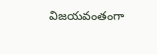విజయవంతంగా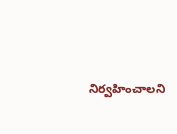నిర్వహించాలని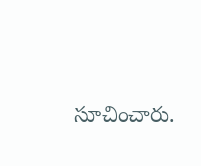సూచించారు.